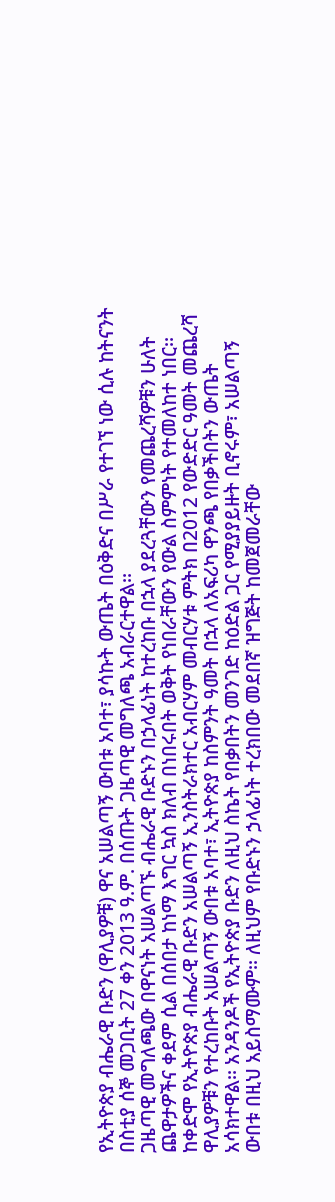የኢትዮጵያ ብሔራዊ ቡድን (ዋሊያዎቹ) ዋና አሠልጣኝ ውበቱ አባተ፣ ያሳኩት ውጤት በዕቅድና በሥራ የተገኘ ነው ሲሉ ከትናንት በስቲያ ሰኞ መጋቢት 27 ቀን 2013 ዓ.ም. በሰጡት ጋዜጣዊ መግለጫ አብራርተዋል፡፡
ጋዜጣዊ መግለጫው በዋናነት አሠልጣኙ ብሔራዊ ቡድኑን በኃላፊነት ከተረከቡ በኋላ ያደረጓቸውን የመጨረሻዎቹን ሁለት ጨዋታዎችና ቀደም ሲል በሰበታ ከነማ እግር ኳስ ክለብ በነበሩበት ወቅት የነበራቸውን የውል ስምምነት የተመለከተ ነበር፡፡
ከቀድሞ የኢትዮጵያ ብሔራዊ ቡድን አሠልጣኝ ኢንስትራክተር አብርሃም መብርሃቱ ምትክ በ2012 የውድድር ዓመት መጨረሻ ዋሊያዎቹን የተረከቡት አሠልጣኝ ውበቱ አባተ፣ ኢትዮጵያ ከስምንት ዓመት በኋላ ለአፍሪካ ዋንጫ የበቃችበትን ውጤት አሳክተዋል፡፡ አንዳንዶች የኢትዮጵያ ቡድን ለዚህ ስኬት የበቃበትን መንገድ ከዕድል ጋር የሚያያይዙት ቢኖሩም፣ አሠልጣኝ ውበቱ በዚህ አይስማሙም፡፡ ለዚህም የቡድኑን ኃላፊነት ተረክበው መደበኛ ዝግጅት ከመጀመራቸው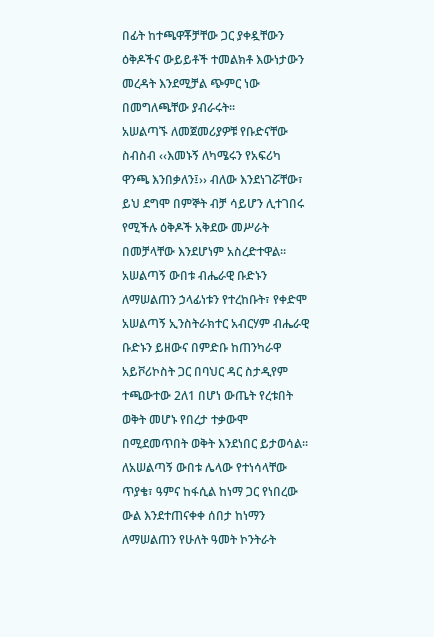በፊት ከተጫዋቾቻቸው ጋር ያቀዷቸውን ዕቅዶችና ውይይቶች ተመልክቶ እውነታውን መረዳት እንደሚቻል ጭምር ነው በመግለጫቸው ያብራሩት፡፡
አሠልጣኙ ለመጀመሪያዎቹ የቡድናቸው ስብስብ ‹‹እመኑኝ ለካሜሩን የአፍሪካ ዋንጫ እንበቃለን፤›› ብለው እንደነገሯቸው፣ ይህ ደግሞ በምኞት ብቻ ሳይሆን ሊተገበሩ የሚችሉ ዕቅዶች አቅደው መሥራት በመቻላቸው እንደሆነም አስረድተዋል፡፡
አሠልጣኝ ውበቱ ብሔራዊ ቡድኑን ለማሠልጠን ኃላፊነቱን የተረከቡት፣ የቀድሞ አሠልጣኝ ኢንስትራክተር አብርሃም ብሔራዊ ቡድኑን ይዘውና በምድቡ ከጠንካራዋ አይቮሪኮስት ጋር በባህር ዳር ስታዲየም ተጫውተው 2ለ1 በሆነ ውጤት የረቱበት ወቅት መሆኑ የበረታ ተቃውሞ በሚደመጥበት ወቅት እንደነበር ይታወሳል፡፡
ለአሠልጣኝ ውበቱ ሌላው የተነሳላቸው ጥያቄ፣ ዓምና ከፋሲል ከነማ ጋር የነበረው ውል እንደተጠናቀቀ ሰበታ ከነማን ለማሠልጠን የሁለት ዓመት ኮንትራት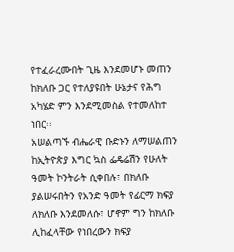የተፈራረሙበት ጊዜ እንደመሆኑ መጠን ከክለቡ ጋር የተለያዩበት ሁኔታና የሕግ አካሄድ ምን እንደሚመስል የተመለከተ ነበር፡፡
አሠልጣኙ ብሔራዊ ቡድኑን ለማሠልጠን ከኢትዮጵያ እግር ኳስ ፌዴሬሽን የሁለት ዓመት ኮንትራት ሲቀበሉ፣ በክለቡ ያልሠሩበትን የአንድ ዓመት የፊርማ ክፍያ ለክለቡ እንደመለሱ፣ ሆኖም ግን ከክለቡ ሊከፈላቸው የነበረውን ክፍያ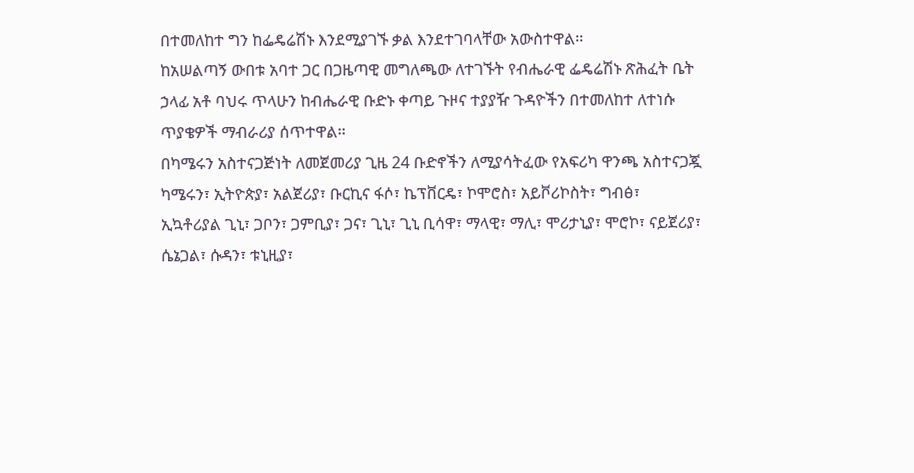በተመለከተ ግን ከፌዴሬሽኑ እንደሚያገኙ ቃል እንደተገባላቸው አውስተዋል፡፡
ከአሠልጣኝ ውበቱ አባተ ጋር በጋዜጣዊ መግለጫው ለተገኙት የብሔራዊ ፌዴሬሽኑ ጽሕፈት ቤት ኃላፊ አቶ ባህሩ ጥላሁን ከብሔራዊ ቡድኑ ቀጣይ ጉዞና ተያያዥ ጉዳዮችን በተመለከተ ለተነሱ ጥያቄዎች ማብራሪያ ሰጥተዋል፡፡
በካሜሩን አስተናጋጅነት ለመጀመሪያ ጊዜ 24 ቡድኖችን ለሚያሳትፈው የአፍሪካ ዋንጫ አስተናጋጇ ካሜሩን፣ ኢትዮጵያ፣ አልጀሪያ፣ ቡርኪና ፋሶ፣ ኬፕቨርዴ፣ ኮሞሮስ፣ አይቮሪኮስት፣ ግብፅ፣ ኢኳቶሪያል ጊኒ፣ ጋቦን፣ ጋምቢያ፣ ጋና፣ ጊኒ፣ ጊኒ ቢሳዋ፣ ማላዊ፣ ማሊ፣ ሞሪታኒያ፣ ሞሮኮ፣ ናይጀሪያ፣ ሴኔጋል፣ ሱዳን፣ ቱኒዚያ፣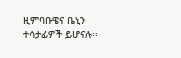ዚምባቡዌና ቤኒን ተሳታፊዎች ይሆናሉ፡፡